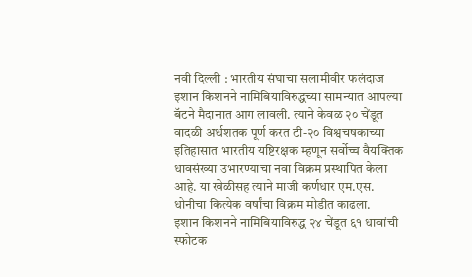नवी दिल्ली : भारतीय संघाचा सलामीवीर फलंदाज इशान किशनने नामिबियाविरुद्धच्या सामन्यात आपल्या बॅटने मैदानात आग लावली. त्याने केवळ २० चेंडूत वादळी अर्धशतक पूर्ण करत टी-२० विश्वचषकाच्या इतिहासात भारतीय यष्टिरक्षक म्हणून सर्वोच्च वैयक्तिक धावसंख्या उभारण्याचा नवा विक्रम प्रस्थापित केला आहे. या खेळीसह त्याने माजी कर्णधार एम.एस. धोनीचा कित्येक वर्षांचा विक्रम मोडीत काढला.
इशान किशनने नामिबियाविरुद्ध २४ चेंडूत ६१ धावांची स्फोटक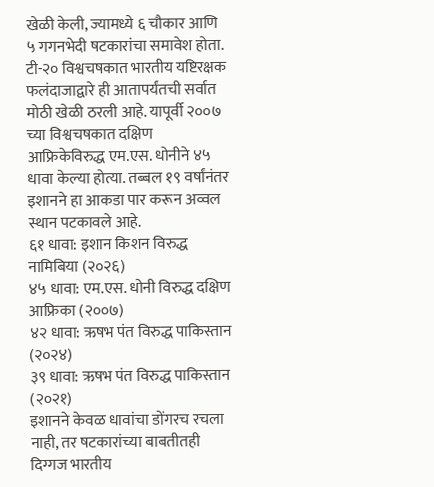खेळी केली, ज्यामध्ये ६ चौकार आणि ५ गगनभेदी षटकारांचा समावेश होता. टी-२० विश्वचषकात भारतीय यष्टिरक्षक फलंदाजाद्वारे ही आतापर्यंतची सर्वात मोठी खेळी ठरली आहे. यापूर्वी २००७ च्या विश्वचषकात दक्षिण आफ्रिकेविरुद्ध एम.एस. धोनीने ४५ धावा केल्या होत्या. तब्बल १९ वर्षांनंतर इशानने हा आकडा पार करून अव्वल स्थान पटकावले आहे.
६१ धावा: इशान किशन विरुद्ध नामिबिया (२०२६)
४५ धावा: एम.एस. धोनी विरुद्ध दक्षिण आफ्रिका (२००७)
४२ धावा: ऋषभ पंत विरुद्ध पाकिस्तान (२०२४)
३९ धावा: ऋषभ पंत विरुद्ध पाकिस्तान (२०२१)
इशानने केवळ धावांचा डोंगरच रचला नाही, तर षटकारांच्या बाबतीतही दिग्गज भारतीय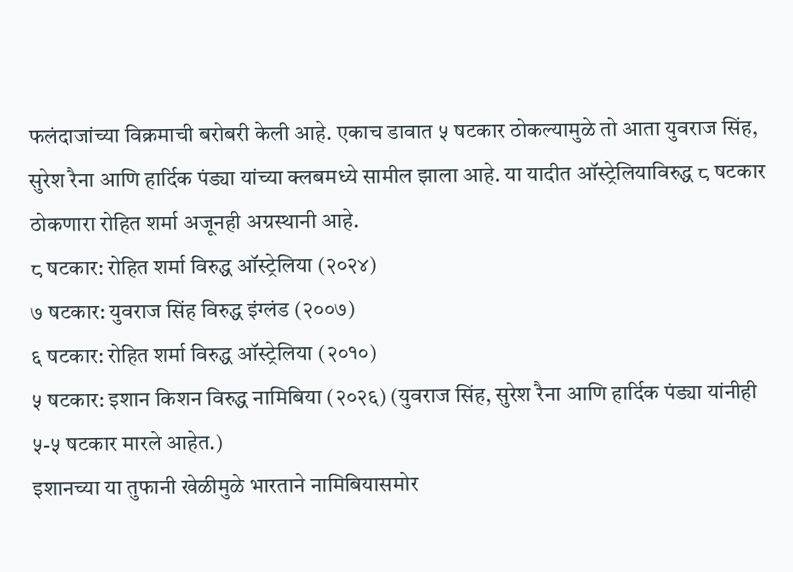फलंदाजांच्या विक्रमाची बरोबरी केली आहे. एकाच डावात ५ षटकार ठोकल्यामुळे तो आता युवराज सिंह, सुरेश रैना आणि हार्दिक पंड्या यांच्या क्लबमध्ये सामील झाला आहे. या यादीत ऑस्ट्रेलियाविरुद्ध ८ षटकार ठोकणारा रोहित शर्मा अजूनही अग्रस्थानी आहे.
८ षटकार: रोहित शर्मा विरुद्ध ऑस्ट्रेलिया (२०२४)
७ षटकार: युवराज सिंह विरुद्ध इंग्लंड (२००७)
६ षटकार: रोहित शर्मा विरुद्ध ऑस्ट्रेलिया (२०१०)
५ षटकार: इशान किशन विरुद्ध नामिबिया (२०२६) (युवराज सिंह, सुरेश रैना आणि हार्दिक पंड्या यांनीही ५-५ षटकार मारले आहेत.)
इशानच्या या तुफानी खेळीमुळे भारताने नामिबियासमोर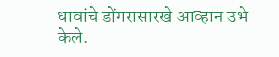धावांचे डोंगरासारखे आव्हान उभे केले.